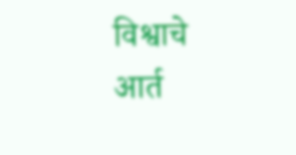विश्वाचे आर्त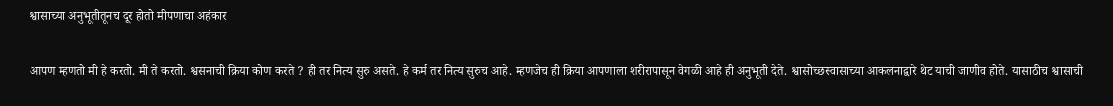श्वासाच्या अनुभूतीतूनच दूर होतो मीपणाचा अहंकार

आपण म्हणतो मी हे करतो. मी ते करतो. श्वसनाची क्रिया कोण करते ? ही तर नित्य सुरु असते. हे कर्म तर नित्य सुरुच आहे. म्हणजेच ही क्रिया आपणाला शरीरापासून वेगळी आहे ही अनुभूती देते. श्वासोच्छस्वासाच्या आकलनाद्वारे थेट याची जाणीव होते. यासाठीच श्वासाची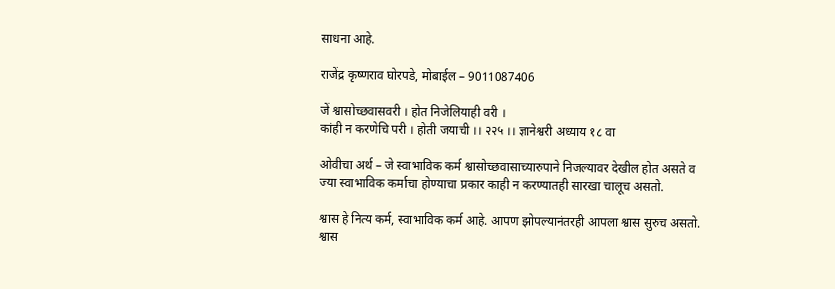साधना आहे.

राजेंद्र कृष्णराव घोरपडे, मोबाईल – 9011087406

जें श्वासोच्छवासवरी । होत निजेलियाही वरी ।
कांही न करणेचि परी । होती जयाची ।। २२५ ।। ज्ञानेश्वरी अध्याय १८ वा

ओवीचा अर्थ – जे स्वाभाविक कर्म श्वासोच्छवासाच्यारुपाने निजल्यावर देखील होत असते व ज्या स्वाभाविक कर्माचा होण्याचा प्रकार काही न करण्यातही सारखा चालूच असतो.

श्वास हे नित्य कर्म, स्वाभाविक कर्म आहे. आपण झोपल्यानंतरही आपला श्वास सुरुच असतो. श्वास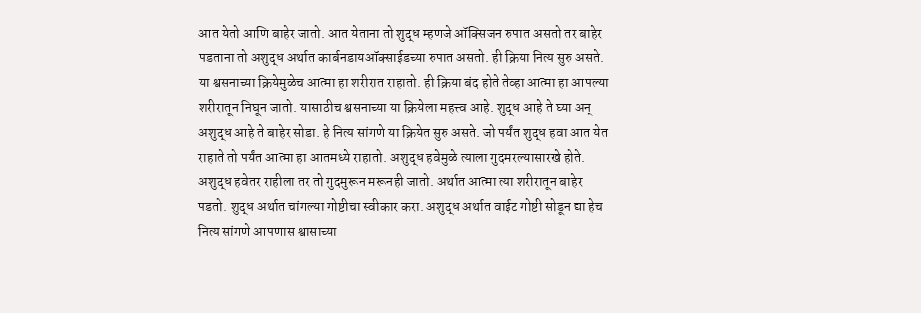आत येतो आणि बाहेर जातो. आत येताना तो शुद्ध म्हणजे ऑक्सिजन रुपात असतो तर बाहेर पडताना तो अशुद्ध अर्थात कार्बनडायऑक्साईडच्या रुपात असतो. ही क्रिया नित्य सुरु असते. या श्वसनाच्या क्रियेमुळेच आत्मा हा शरीरात राहातो. ही क्रिया बंद होते तेव्हा आत्मा हा आपल्या शरीरातून निघून जातो. यासाठीच श्वसनाच्या या क्रियेला महत्त्व आहे. शुद्ध आहे ते घ्या अन् अशुद्ध आहे ते बाहेर सोडा. हे नित्य सांगणे या क्रियेत सुरु असते. जो पर्यंत शुद्ध हवा आत येत राहाते तो पर्यंत आत्मा हा आतमध्ये राहातो. अशुद्ध हवेमुळे त्याला गुदमरल्यासारखे होते. अशुद्ध हवेतर राहीला तर तो गुदमुरून मरूनही जातो. अर्थात आत्मा त्या शरीरातून बाहेर पडतो. शुद्ध अर्थात चांगल्या गोष्टीचा स्वीकार करा. अशुद्ध अर्थात वाईट गोष्टी सोडून द्या हेच नित्य सांगणे आपणास श्वासाच्या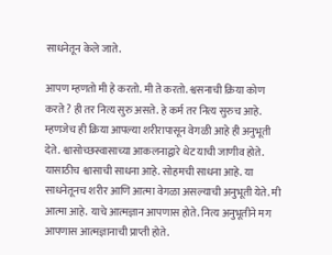साधनेतून केले जाते.

आपण म्हणतो मी हे करतो. मी ते करतो. श्वसनाची क्रिया कोण करते ? ही तर नित्य सुरु असते. हे कर्म तर नित्य सुरुच आहे. म्हणजेच ही क्रिया आपल्या शरीरापासून वेगळी आहे ही अनुभूती देते. श्वासोच्छस्वासाच्या आकलनाद्वारे थेट याची जाणीव होते. यासाठीच श्वासाची साधना आहे. सोहमची साधना आहे. या साधनेतूनच शरीर आणि आत्मा वेगळा असल्याची अनुभूती येते. मी आत्मा आहे. याचे आत्मज्ञान आपणास होते. नित्य अनुभूतीने मग आपणास आत्मज्ञानाची प्राप्ती होते.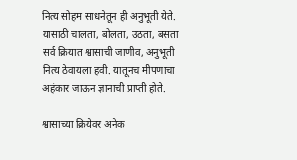नित्य सोहम साधनेतून ही अनुभूती येते. यासाठी चालता, बोलता, उठता, बसता सर्व क्रियात श्वासाची जाणीव, अनुभूती नित्य ठेवायला हवी. यातूनच मीपणाचा अहंकार जाऊन ज्ञानाची प्राप्ती होते.

श्वासाच्या क्रियेवर अनेक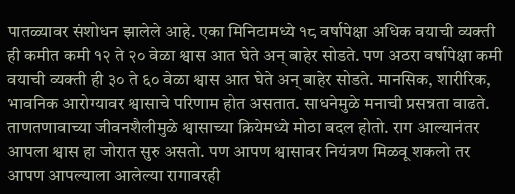पातळ्यावर संशोधन झालेले आहे. एका मिनिटामध्ये १८ वर्षापेक्षा अधिक वयाची व्यक्ती ही कमीत कमी १२ ते २० वेळा श्वास आत घेते अन् बाहेर सोडते. पण अठरा वर्षापेक्षा कमी वयाची व्यक्ती ही ३० ते ६० वेळा श्वास आत घेते अन् बाहेर सोडते. मानसिक, शारीरिक, भावनिक आरोग्यावर श्वासाचे परिणाम होत असतात. साधनेमुळे मनाची प्रसन्नता वाढते. ताणतणावाच्या जीवनशैलीमुळे श्वासाच्या क्रियेमध्ये मोठा बदल होतो. राग आल्यानंतर आपला श्वास हा जोरात सुरु असतो. पण आपण श्वासावर नियंत्रण मिळवू शकलो तर आपण आपल्याला आलेल्या रागावरही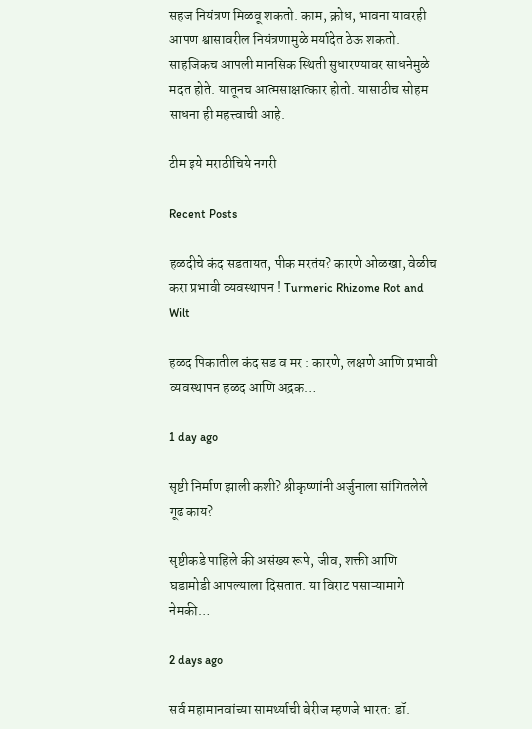सहज नियंत्रण मिळवू शकतो. काम, क्रोध, भावना यावरही आपण श्वासावरील नियंत्रणामुळे मर्यादेत ठेऊ शकतो. साहजिकच आपली मानसिक स्थिती सुधारण्यावर साधनेमुळे मदत होते. यातूनच आत्मसाक्षात्कार होतो. यासाठीच सोहम साधना ही महत्त्वाची आहे.

टीम इये मराठीचिये नगरी

Recent Posts

हळदीचे कंद सडतायत, पीक मरतंय? कारणे ओळखा, वेळीच करा प्रभावी व्यवस्थापन ! Turmeric Rhizome Rot and Wilt

हळद पिकातील कंद सड व मर : कारणे, लक्षणे आणि प्रभावी व्यवस्थापन हळद आणि अद्रक…

1 day ago

सृष्टी निर्माण झाली कशी? श्रीकृष्णांनी अर्जुनाला सांगितलेले गूढ काय?

सृष्टीकडे पाहिले की असंख्य रूपे, जीव, शक्ती आणि घडामोडी आपल्याला दिसतात. या विराट पसाऱ्यामागे नेमकी…

2 days ago

सर्व महामानवांच्या सामर्थ्याची बेरीज म्हणजे भारत: डॉ.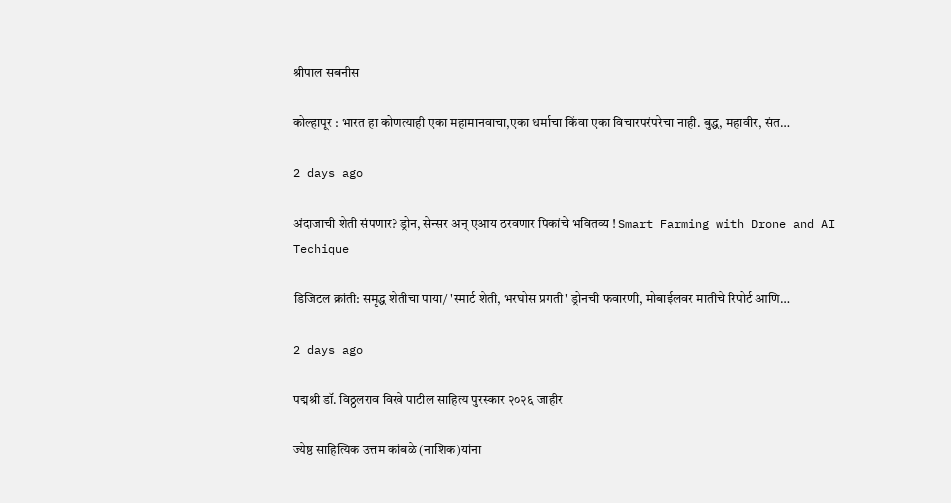श्रीपाल सबनीस

कोल्हापूर : भारत हा कोणत्याही एका महामानवाचा,एका धर्माचा किंवा एका विचारपरंपरेचा नाही. बुद्ध, महावीर, संत…

2 days ago

अंदाजाची शेती संपणार? ड्रोन, सेन्सर अन् एआय ठरवणार पिकांचे भवितव्य ! Smart Farming with Drone and AI Techique

डिजिटल क्रांती: समृद्ध शेतीचा पाया/ 'स्मार्ट शेती, भरघोस प्रगती' ड्रोनची फवारणी, मोबाईलवर मातीचे रिपोर्ट आणि…

2 days ago

पद्मश्री डॉ. विठ्ठलराव विखे पाटील साहित्य पुरस्कार २०२६ जाहीर

ज्येष्ठ साहित्यिक उत्तम कांबळे (नाशिक)यांना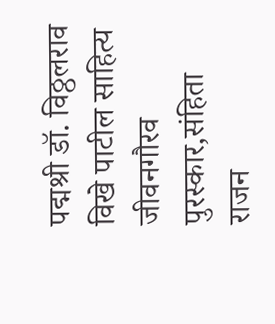पद्मश्री डॉ. विठ्ठलराव विखे पाटील साहित्य जीवनगौरव पुरस्कार,संहिता राजन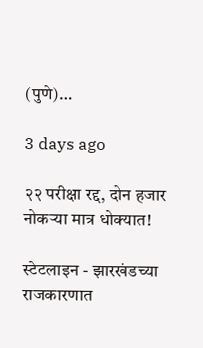(पुणे)…

3 days ago

२२ परीक्षा रद्द, दोन हजार नोकऱ्या मात्र धोक्यात!

स्टेटलाइन - झारखंडच्या राजकारणात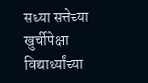सध्या सत्तेच्या खुर्चीपेक्षा विद्यार्थ्यांच्या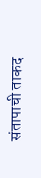संतापाची ताकद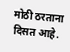मोठी ठरताना दिसत आहे.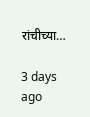रांचीच्या…

3 days ago